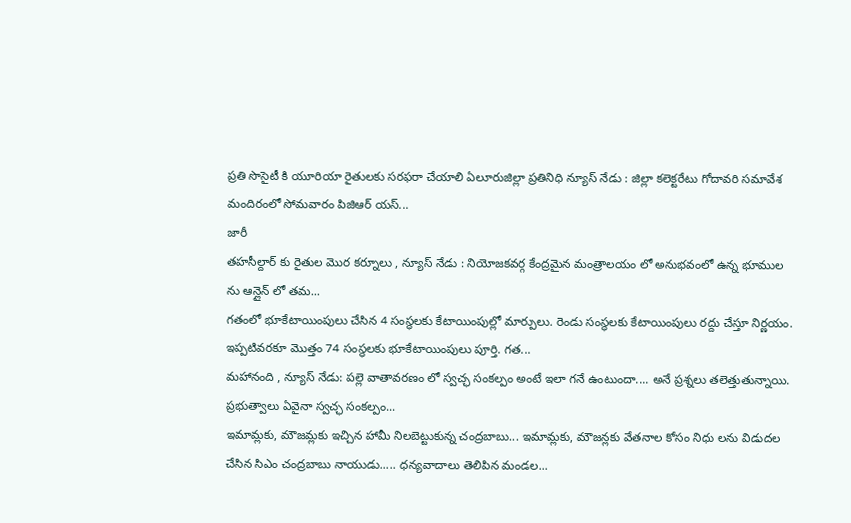ప్రతి సొసైటీ కి యూరియా రైతులకు సరఫరా చేయాలి ఏలూరుజిల్లా ప్రతినిధి న్యూస్ నేడు : జిల్లా కలెక్టరేటు గోదావరి సమావేశ మందిరంలో సోమవారం పిజిఆర్ యస్...
జారీ
తహసీల్దార్ కు రైతుల మొర కర్నూలు , న్యూస్ నేడు : నియోజకవర్గ కేంద్రమైన మంత్రాలయం లో అనుభవంలో ఉన్న భూముల ను ఆన్లైన్ లో తమ...
గతంలో భూకేటాయింపులు చేసిన 4 సంస్థలకు కేటాయింపుల్లో మార్పులు. రెండు సంస్థలకు కేటాయింపులు రద్దు చేస్తూ నిర్ణయం. ఇప్పటివరకూ మొత్తం 74 సంస్థలకు భూకేటాయింపులు పూర్తి. గత...
మహానంది , న్యూస్ నేడు: పల్లె వాతావరణం లో స్వచ్ఛ సంకల్పం అంటే ఇలా గనే ఉంటుందా.... అనే ప్రశ్నలు తలెత్తుతున్నాయి. ప్రభుత్వాలు ఏవైనా స్వచ్ఛ సంకల్పం...
ఇమామ్లకు, మౌజమ్లకు ఇచ్చిన హామీ నిలబెట్టుకున్న చంద్రబాబు... ఇమామ్లకు, మౌజన్లకు వేతనాల కోసం నిధు లను విడుదల చేసిన సిఎం చంద్రబాబు నాయుడు..... ధన్యవాదాలు తెలిపిన మండల...